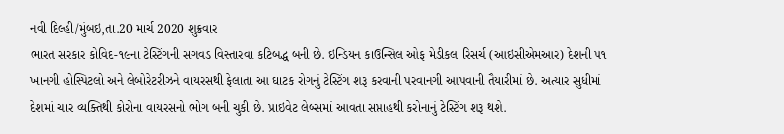નવી દિલ્હી/મુંબઇ,તા.20 માર્ચ 2020 શુક્રવાર
ભારત સરકાર કોવિદ-૧૯ના ટેસ્ટિંગની સગવડ વિસ્તારવા કટિબદ્ધ બની છે. ઇન્ડિયન કાઉન્સિલ ઓફ મેડીકલ રિસર્ચ (આઇસીએમઆર) દેશની ૫૧ ખાનગી હોસ્પિટલો અને લેબોરેટરીઝને વાયરસથી ફેલાતા આ ઘાટક રોગનું ટેસ્ટિંગ શરૂ કરવાની પરવાનગી આપવાની તૈયારીમાં છે. અત્યાર સુધીમાં દેશમાં ચાર વ્યક્તિથી કોરોના વાયરસનો ભોગ બની ચુકી છે. પ્રાઇવેટ લેબ્સમાં આવતા સપ્તાહથી કરોનાનું ટેસ્ટિંગ શરૂ થશે.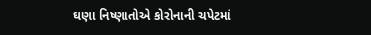ઘણા નિષ્ણાતોએ કોરોનાની ચપેટમાં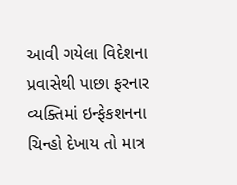આવી ગયેલા વિદેશના પ્રવાસેથી પાછા ફરનાર વ્યક્તિમાં ઇન્ફેકશનના ચિન્હો દેખાય તો માત્ર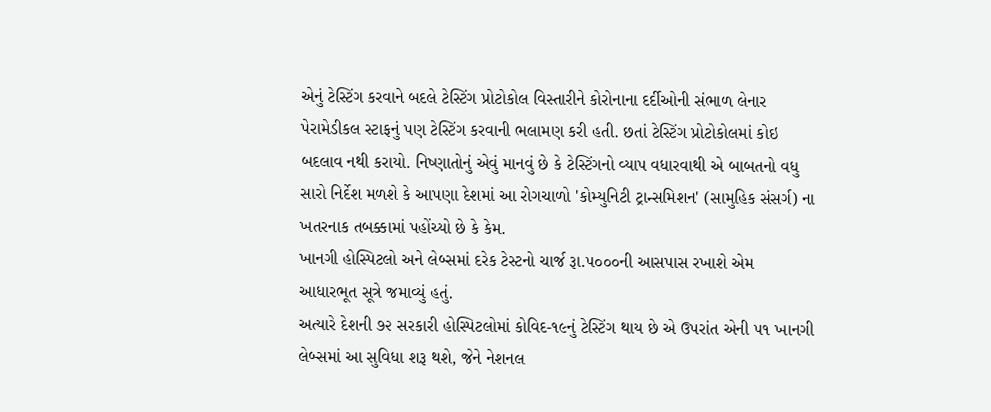એનું ટેસ્ટિંગ કરવાને બદલે ટેસ્ટિંગ પ્રોટોકોલ વિસ્તારીને કોરોનાના દર્દીઓની સંભાળ લેનાર પેરામેડીકલ સ્ટાફનું પણ ટેસ્ટિંગ કરવાની ભલામણ કરી હતી. છતાં ટેસ્ટિંગ પ્રોટોકોલમાં કોઇ બદલાવ નથી કરાયો. નિષ્ણાતોનું એવું માનવું છે કે ટેસ્ટિંગનો વ્યાપ વધારવાથી એ બાબતનો વધુ સારો નિર્દેશ મળશે કે આપણા દેશમાં આ રોગચાળો 'કોમ્યુનિટી ટ્રાન્સમિશન' (સામુહિક સંસર્ગ) ના ખતરનાક તબક્કામાં પહોંચ્યો છે કે કેમ.
ખાનગી હોસ્પિટલો અને લેબ્સમાં દરેક ટેસ્ટનો ચાર્જ રૂા.૫૦૦૦ની આસપાસ રખાશે એમ આધારભૂત સૂત્રે જમાવ્યું હતું.
અત્યારે દેશની ૭૨ સરકારી હોસ્પિટલોમાં કોવિદ-૧૯નું ટેસ્ટિંગ થાય છે એ ઉપરાંત એની ૫૧ ખાનગી લેબ્સમાં આ સુવિધા શરૂ થશે, જેને નેશનલ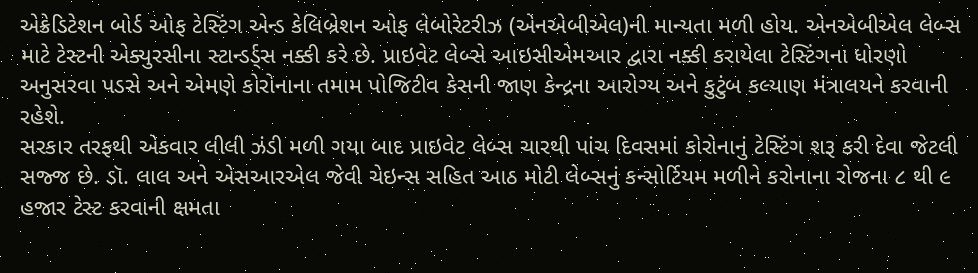એક્રેડિટેશન બોર્ડ ઓફ ટેસ્ટિંગ એન્ડ કેલિબ્રેશન ઓફ લેબોરેટરીઝ (એનએબીએલ)ની માન્યતા મળી હોય. એનએબીએલ લેબ્સ માટે ટેસ્ટની એક્યુરસીના સ્ટાન્ડર્ડ્સ નક્કી કરે છે. પ્રાઇવેટ લેબ્સે આઇસીએમઆર દ્વારા નક્કી કરાયેલા ટેસ્ટિંગના ધોરણો અનુસરવા પડસે અને એમણે કોરોનાના તમામ પોજિટીવ કેસની જાણ કેન્દ્રના આરોગ્ય અને કુટુંબ કલ્યાણ મંત્રાલયને કરવાની રહેશે.
સરકાર તરફથી એકવાર લીલી ઝંડી મળી ગયા બાદ પ્રાઇવેટ લેબ્સ ચારથી પાંચ દિવસમાં કોરોનાનું ટેસ્ટિંગ શરૂ કરી દેવા જેટલી સજ્જ છે. ડૉ. લાલ અને એસઆરએલ જેવી ચેઇન્સ સહિત આઠ મોટી લેબ્સનું કન્સોર્ટિયમ મળીને કરોનાના રોજના ૮ થી ૯ હજાર ટેસ્ટ કરવાની ક્ષમતા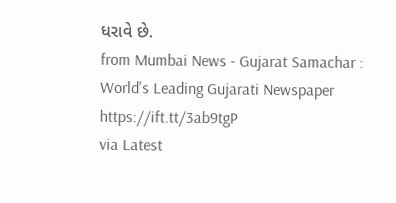ધરાવે છે.
from Mumbai News - Gujarat Samachar : World's Leading Gujarati Newspaper https://ift.tt/3ab9tgP
via Latest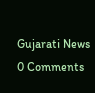Gujarati News
0 Comments